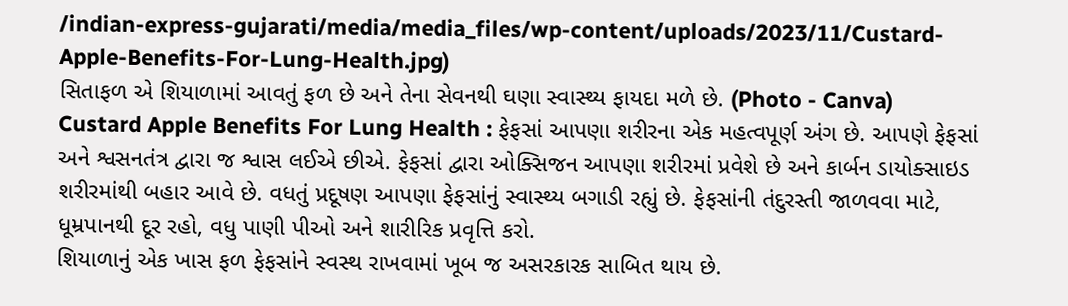/indian-express-gujarati/media/media_files/wp-content/uploads/2023/11/Custard-Apple-Benefits-For-Lung-Health.jpg)
સિતાફળ એ શિયાળામાં આવતું ફળ છે અને તેના સેવનથી ઘણા સ્વાસ્થ્ય ફાયદા મળે છે. (Photo - Canva)
Custard Apple Benefits For Lung Health : ફેફસાં આપણા શરીરના એક મહત્વપૂર્ણ અંગ છે. આપણે ફેફસાં અને શ્વસનતંત્ર દ્વારા જ શ્વાસ લઈએ છીએ. ફેફસાં દ્વારા ઓક્સિજન આપણા શરીરમાં પ્રવેશે છે અને કાર્બન ડાયોક્સાઇડ શરીરમાંથી બહાર આવે છે. વધતું પ્રદૂષણ આપણા ફેફસાંનું સ્વાસ્થ્ય બગાડી રહ્યું છે. ફેફસાંની તંદુરસ્તી જાળવવા માટે, ધૂમ્રપાનથી દૂર રહો, વધુ પાણી પીઓ અને શારીરિક પ્રવૃત્તિ કરો.
શિયાળાનું એક ખાસ ફળ ફેફસાંને સ્વસ્થ રાખવામાં ખૂબ જ અસરકારક સાબિત થાય છે.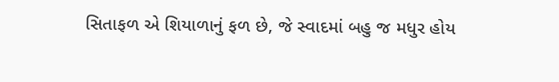સિતાફળ એ શિયાળાનું ફળ છે, જે સ્વાદમાં બહુ જ મધુર હોય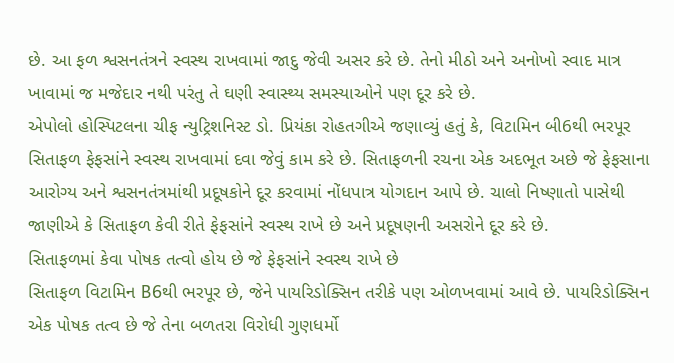છે. આ ફળ શ્વસનતંત્રને સ્વસ્થ રાખવામાં જાદુ જેવી અસર કરે છે. તેનો મીઠો અને અનોખો સ્વાદ માત્ર ખાવામાં જ મજેદાર નથી પરંતુ તે ઘણી સ્વાસ્થ્ય સમસ્યાઓને પણ દૂર કરે છે.
એપોલો હોસ્પિટલના ચીફ ન્યુટ્રિશનિસ્ટ ડો. પ્રિયંકા રોહતગીએ જણાવ્યું હતું કે, વિટામિન બી6થી ભરપૂર સિતાફળ ફેફસાંને સ્વસ્થ રાખવામાં દવા જેવું કામ કરે છે. સિતાફળની રચના એક અદભૂત અછે જે ફેફસાના આરોગ્ય અને શ્વસનતંત્રમાંથી પ્રદૂષકોને દૂર કરવામાં નોંધપાત્ર યોગદાન આપે છે. ચાલો નિષ્ણાતો પાસેથી જાણીએ કે સિતાફળ કેવી રીતે ફેફસાંને સ્વસ્થ રાખે છે અને પ્રદૂષણની અસરોને દૂર કરે છે.
સિતાફળમાં કેવા પોષક તત્વો હોય છે જે ફેફસાંને સ્વસ્થ રાખે છે
સિતાફળ વિટામિન B6થી ભરપૂર છે, જેને પાયરિડોક્સિન તરીકે પણ ઓળખવામાં આવે છે. પાયરિડોક્સિન એક પોષક તત્વ છે જે તેના બળતરા વિરોધી ગુણધર્મો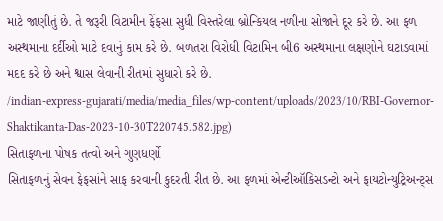માટે જાણીતું છે. તે જરૂરી વિટામીન ફેંફસા સુધી વિસ્તરેલા બ્રોન્કિયલ નળીના સોજાને દૂર કરે છે. આ ફળ અસ્થમાના દર્દીઓ માટે દવાનું કામ કરે છે. બળતરા વિરોધી વિટામિન બી6 અસ્થમાના લક્ષણોને ઘટાડવામાં મદદ કરે છે અને શ્વાસ લેવાની રીતમાં સુધારો કરે છે.
/indian-express-gujarati/media/media_files/wp-content/uploads/2023/10/RBI-Governor-Shaktikanta-Das-2023-10-30T220745.582.jpg)
સિતાફળના પોષક તત્વો અને ગુણધર્ણો
સિતાફળનું સેવન ફેફસાંને સાફ કરવાની કુદરતી રીત છે. આ ફળમાં એન્ટીઑકિસડન્ટો અને ફાયટોન્યુટ્રિઅન્ટ્સ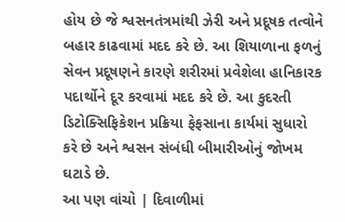હોય છે જે શ્વસનતંત્રમાંથી ઝેરી અને પ્રદૂષક તત્વોને બહાર કાઢવામાં મદદ કરે છે. આ શિયાળાના ફળનું સેવન પ્રદૂષણને કારણે શરીરમાં પ્રવેશેલા હાનિકારક પદાર્થોને દૂર કરવામાં મદદ કરે છે. આ કુદરતી ડિટોક્સિફિકેશન પ્રક્રિયા ફેફસાના કાર્યમાં સુધારો કરે છે અને શ્વસન સંબંધી બીમારીઓનું જોખમ ઘટાડે છે.
આ પણ વાંચો | દિવાળીમાં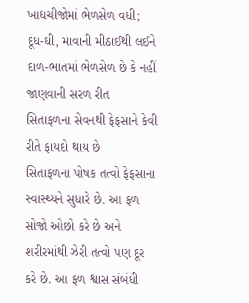ખાદ્યચીજોમાં ભેળસેળ વધી; દૂધ-ઘી, માવાની મીઠાઈથી લઈને દાળ-ભાતમાં ભેળસેળ છે કે નહીં જાણવાની સરળ રીત
સિતાફળના સેવનથી ફેફસાને કેવી રીતે ફાયદો થાય છે
સિતાફળના પોષક તત્વો ફેફસાના સ્વાસ્થ્યને સુધારે છે. આ ફળ સોજો ઓછો કરે છે અને શરીરમાંથી ઝેરી તત્વો પણ દૂર કરે છે. આ ફળ શ્વાસ સંબંધી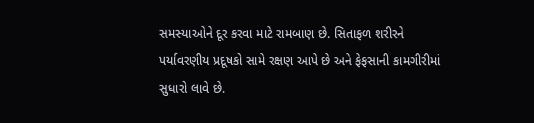સમસ્યાઓને દૂર કરવા માટે રામબાણ છે. સિતાફળ શરીરને પર્યાવરણીય પ્રદૂષકો સામે રક્ષણ આપે છે અને ફેફસાની કામગીરીમાં સુધારો લાવે છે.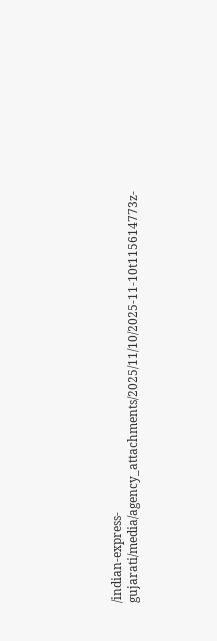/indian-express-gujarati/media/agency_attachments/2025/11/10/2025-11-10t115614773z-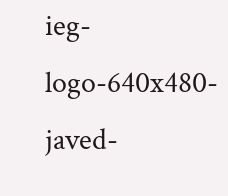ieg-logo-640x480-javed-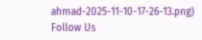ahmad-2025-11-10-17-26-13.png)
Follow Us